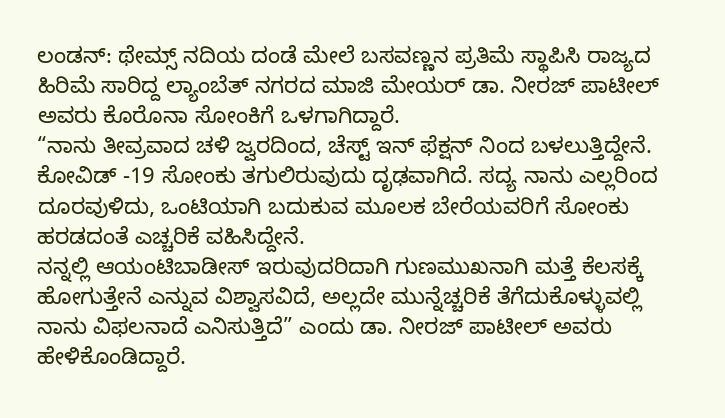ಲಂಡನ್: ಥೇಮ್ಸ್ ನದಿಯ ದಂಡೆ ಮೇಲೆ ಬಸವಣ್ಣನ ಪ್ರತಿಮೆ ಸ್ಥಾಪಿಸಿ ರಾಜ್ಯದ ಹಿರಿಮೆ ಸಾರಿದ್ದ ಲ್ಯಾಂಬೆತ್ ನಗರದ ಮಾಜಿ ಮೇಯರ್ ಡಾ. ನೀರಜ್ ಪಾಟೀಲ್ ಅವರು ಕೊರೊನಾ ಸೋಂಕಿಗೆ ಒಳಗಾಗಿದ್ದಾರೆ.
“ನಾನು ತೀವ್ರವಾದ ಚಳಿ ಜ್ವರದಿಂದ, ಚೆಸ್ಟ್ ಇನ್ ಫೆಕ್ಷನ್ ನಿಂದ ಬಳಲುತ್ತಿದ್ದೇನೆ. ಕೋವಿಡ್ -19 ಸೋಂಕು ತಗುಲಿರುವುದು ದೃಢವಾಗಿದೆ. ಸದ್ಯ ನಾನು ಎಲ್ಲರಿಂದ ದೂರವುಳಿದು, ಒಂಟಿಯಾಗಿ ಬದುಕುವ ಮೂಲಕ ಬೇರೆಯವರಿಗೆ ಸೋಂಕು ಹರಡದಂತೆ ಎಚ್ಚರಿಕೆ ವಹಿಸಿದ್ದೇನೆ.
ನನ್ನಲ್ಲಿ ಆಯಂಟಿಬಾಡೀಸ್ ಇರುವುದರಿದಾಗಿ ಗುಣಮುಖನಾಗಿ ಮತ್ತೆ ಕೆಲಸಕ್ಕೆ ಹೋಗುತ್ತೇನೆ ಎನ್ನುವ ವಿಶ್ವಾಸವಿದೆ, ಅಲ್ಲದೇ ಮುನ್ನೆಚ್ಚರಿಕೆ ತೆಗೆದುಕೊಳ್ಳುವಲ್ಲಿ ನಾನು ವಿಫಲನಾದೆ ಎನಿಸುತ್ತಿದೆ” ಎಂದು ಡಾ. ನೀರಜ್ ಪಾಟೀಲ್ ಅವರು ಹೇಳಿಕೊಂಡಿದ್ದಾರೆ.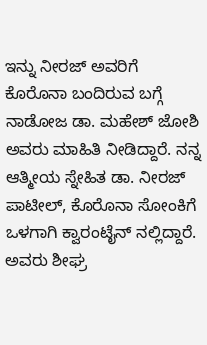ಇನ್ನು ನೀರಜ್ ಅವರಿಗೆ ಕೊರೊನಾ ಬಂದಿರುವ ಬಗ್ಗೆ ನಾಡೋಜ ಡಾ. ಮಹೇಶ್ ಜೋಶಿ ಅವರು ಮಾಹಿತಿ ನೀಡಿದ್ದಾರೆ. ನನ್ನ ಆತ್ಮೀಯ ಸ್ನೇಹಿತ ಡಾ. ನೀರಜ್ ಪಾಟೀಲ್, ಕೊರೊನಾ ಸೋಂಕಿಗೆ ಒಳಗಾಗಿ ಕ್ವಾರಂಟೈನ್ ನಲ್ಲಿದ್ದಾರೆ. ಅವರು ಶೀಘ್ರ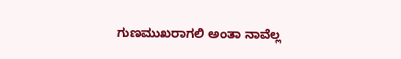ಗುಣಮುಖರಾಗಲಿ ಅಂತಾ ನಾವೆಲ್ಲ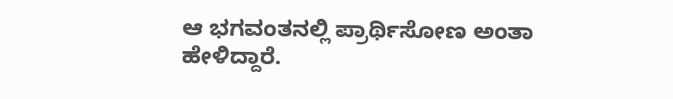ಆ ಭಗವಂತನಲ್ಲಿ ಪ್ರಾರ್ಥಿಸೋಣ ಅಂತಾ ಹೇಳಿದ್ದಾರೆ.